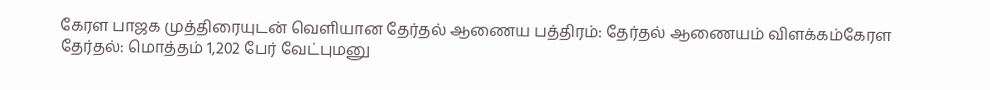கேரள பாஜக முத்திரையுடன் வெளியான தேர்தல் ஆணைய பத்திரம்: தேர்தல் ஆணையம் விளக்கம்கேரள தேர்தல்: மொத்தம் 1,202 பேர் வேட்புமனு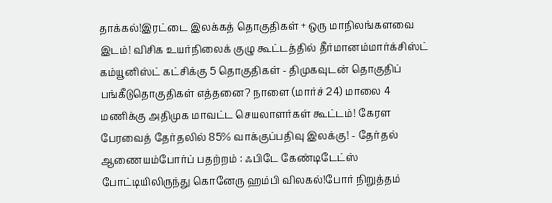தாக்கல்!இரட்டை இலக்கத் தொகுதிகள் + ஒரு மாநிலங்களவை இடம்! விசிக உயர்நிலைக் குழு கூட்டத்தில் தீர்மானம்மார்க்சிஸ்ட் கம்யூனிஸ்ட் கட்சிக்கு 5 தொகுதிகள் - திமுகவுடன் தொகுதிப் பங்கீடுதொகுதிகள் எத்தனை? நாளை (மார்ச் 24) மாலை 4 மணிக்கு அதிமுக மாவட்ட செயலாளர்கள் கூட்டம்! கேரள பேரவைத் தேர்தலில் 85% வாக்குப்பதிவு இலக்கு! - தேர்தல் ஆணையம்போர்ப் பதற்றம் : ஃபிடே கேண்டிடேட்ஸ் போட்டியிலிருந்து கொனேரு ஹம்பி விலகல்!போர் நிறுத்தம்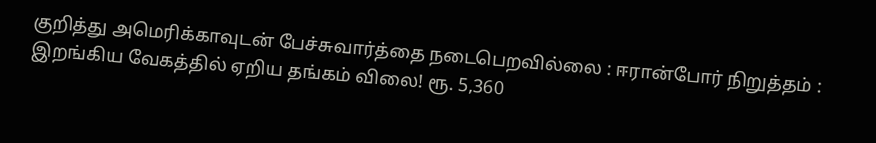குறித்து அமெரிக்காவுடன் பேச்சுவார்த்தை நடைபெறவில்லை : ஈரான்போர் நிறுத்தம் : இறங்கிய வேகத்தில் ஏறிய தங்கம் விலை! ரூ. 5,360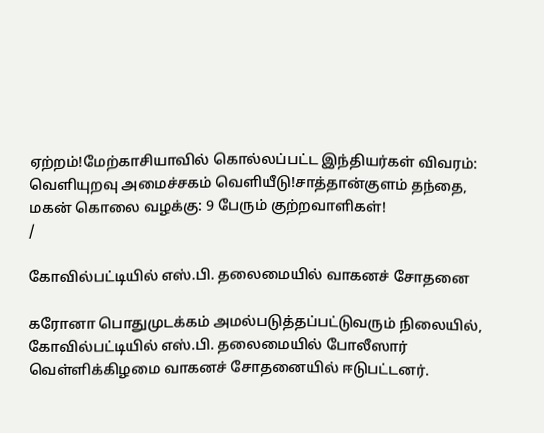ஏற்றம்!மேற்காசியாவில் கொல்லப்பட்ட இந்தியர்கள் விவரம்: வெளியுறவு அமைச்சகம் வெளியீடு!சாத்தான்குளம் தந்தை, மகன் கொலை வழக்கு: 9 பேரும் குற்றவாளிகள்!
/

கோவில்பட்டியில் எஸ்.பி. தலைமையில் வாகனச் சோதனை

கரோனா பொதுமுடக்கம் அமல்படுத்தப்பட்டுவரும் நிலையில், கோவில்பட்டியில் எஸ்.பி. தலைமையில் போலீஸார் வெள்ளிக்கிழமை வாகனச் சோதனையில் ஈடுபட்டனர்.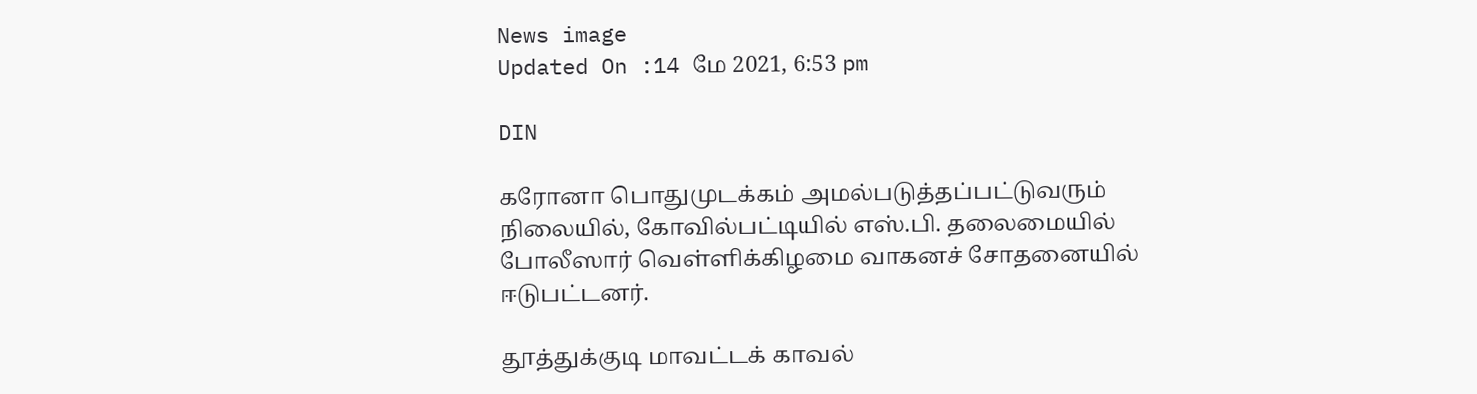News image
Updated On :14 மே 2021, 6:53 pm

DIN

கரோனா பொதுமுடக்கம் அமல்படுத்தப்பட்டுவரும் நிலையில், கோவில்பட்டியில் எஸ்.பி. தலைமையில் போலீஸார் வெள்ளிக்கிழமை வாகனச் சோதனையில் ஈடுபட்டனர்.

தூத்துக்குடி மாவட்டக் காவல்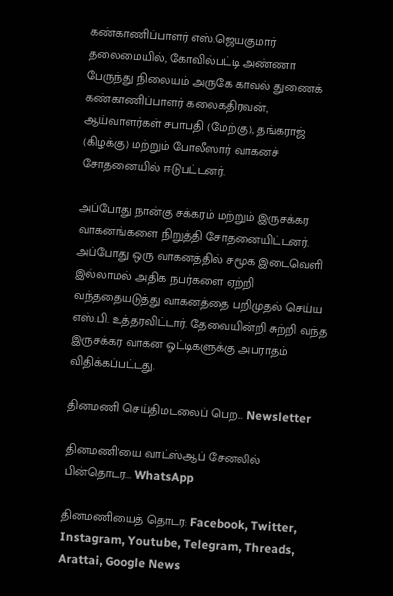கண்காணிப்பாளர் எஸ்.ஜெயகுமார் தலைமையில், கோவில்பட்டி அண்ணா பேருந்து நிலையம் அருகே காவல் துணைக் கண்காணிப்பாளர் கலைகதிரவன், ஆய்வாளர்கள் சபாபதி (மேற்கு), தங்கராஜ் (கிழக்கு) மற்றும் போலீஸார் வாகனச் சோதனையில் ஈடுபட்டனர்.

அப்போது நான்கு சக்கரம் மற்றும் இருசக்கர வாகனங்களை நிறுத்தி சோதனையிட்டனர். அப்போது ஒரு வாகனத்தில் சமூக இடைவெளி இல்லாமல் அதிக நபர்களை ஏற்றி வந்ததையடுத்து வாகனத்தை பறிமுதல் செய்ய எஸ்.பி. உத்தரவிட்டார். தேவையின்றி சுற்றி வந்த இருசக்கர வாகன ஓட்டிகளுக்கு அபராதம் விதிக்கப்பட்டது.

தினமணி செய்திமடலைப் பெற... Newsletter

தினமணி'யை வாட்ஸ்ஆப் சேனலில் பின்தொடர... WhatsApp

தினமணியைத் தொடர: Facebook, Twitter, Instagram, Youtube, Telegram, Threads, Arattai, Google News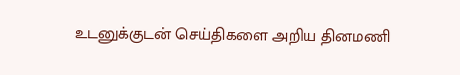உடனுக்குடன் செய்திகளை அறிய தினமணி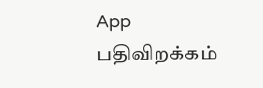App பதிவிறக்கம்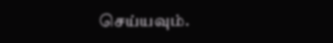செய்யவும்.